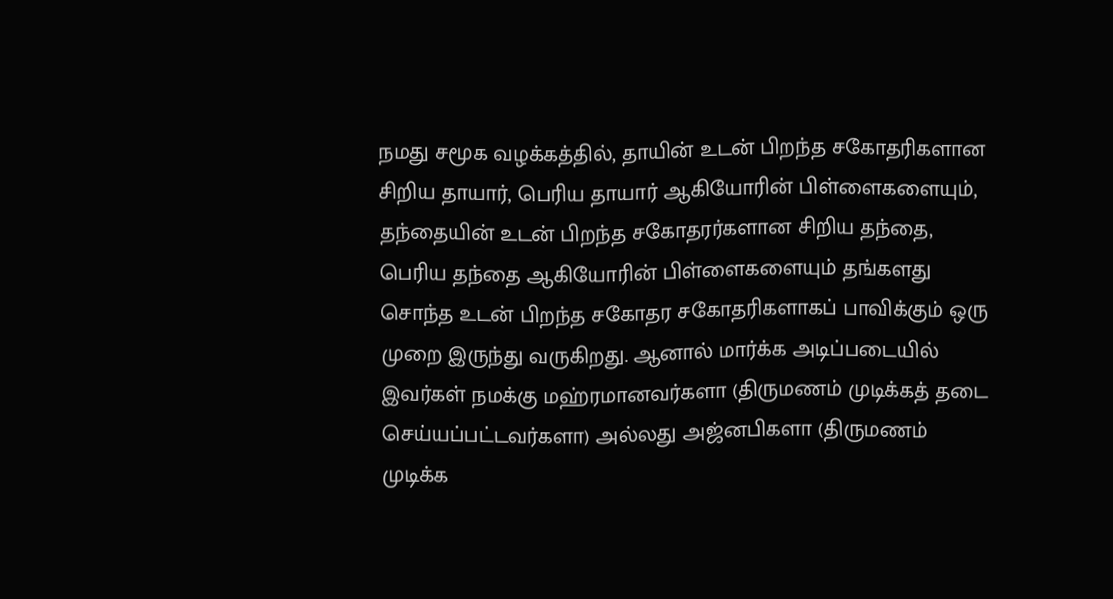நமது சமூக வழக்கத்தில், தாயின் உடன் பிறந்த சகோதரிகளான சிறிய தாயார், பெரிய தாயார் ஆகியோரின் பிள்ளைகளையும், தந்தையின் உடன் பிறந்த சகோதரர்களான சிறிய தந்தை, பெரிய தந்தை ஆகியோரின் பிள்ளைகளையும் தங்களது சொந்த உடன் பிறந்த சகோதர சகோதரிகளாகப் பாவிக்கும் ஒரு முறை இருந்து வருகிறது. ஆனால் மார்க்க அடிப்படையில் இவர்கள் நமக்கு மஹ்ரமானவர்களா (திருமணம் முடிக்கத் தடை செய்யப்பட்டவர்களா) அல்லது அஜ்னபிகளா (திருமணம் முடிக்க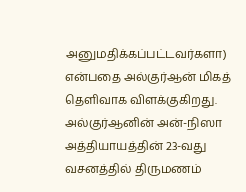அனுமதிக்கப்பட்டவர்களா) என்பதை அல்குர்ஆன் மிகத் தெளிவாக விளக்குகிறது.
அல்குர்ஆனின் அன்-நிஸா அத்தியாயத்தின் 23-வது வசனத்தில் திருமணம்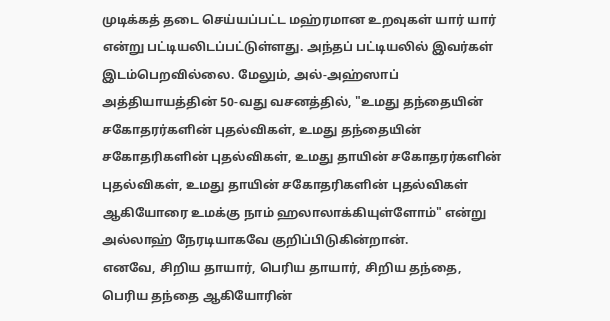முடிக்கத் தடை செய்யப்பட்ட மஹ்ரமான உறவுகள் யார் யார் என்று பட்டியலிடப்பட்டுள்ளது. அந்தப் பட்டியலில் இவர்கள் இடம்பெறவில்லை. மேலும், அல்-அஹ்ஸாப் அத்தியாயத்தின் 50-வது வசனத்தில், "உமது தந்தையின் சகோதரர்களின் புதல்விகள், உமது தந்தையின் சகோதரிகளின் புதல்விகள், உமது தாயின் சகோதரர்களின் புதல்விகள், உமது தாயின் சகோதரிகளின் புதல்விகள் ஆகியோரை உமக்கு நாம் ஹலாலாக்கியுள்ளோம்" என்று அல்லாஹ் நேரடியாகவே குறிப்பிடுகின்றான்.
எனவே, சிறிய தாயார், பெரிய தாயார், சிறிய தந்தை, பெரிய தந்தை ஆகியோரின்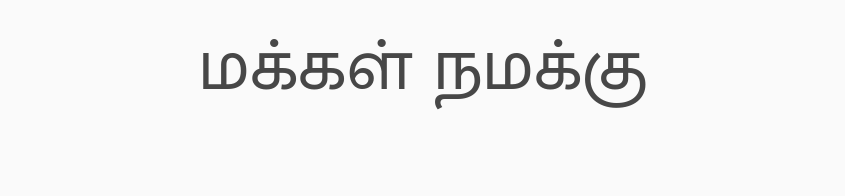மக்கள் நமக்கு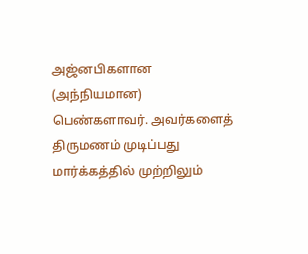அஜ்னபிகளான (அந்நியமான) பெண்களாவர். அவர்களைத் திருமணம் முடிப்பது மார்க்கத்தில் முற்றிலும்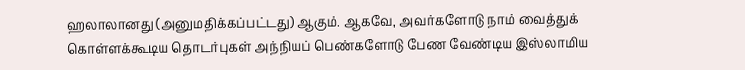ஹலாலானது (அனுமதிக்கப்பட்டது) ஆகும். ஆகவே, அவர்களோடு நாம் வைத்துக் கொள்ளக்கூடிய தொடர்புகள் அந்நியப் பெண்களோடு பேண வேண்டிய இஸ்லாமிய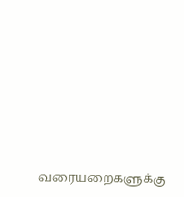வரையறைகளுக்கு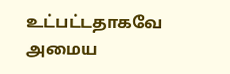உட்பட்டதாகவே அமைய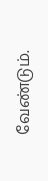வேண்டும்.